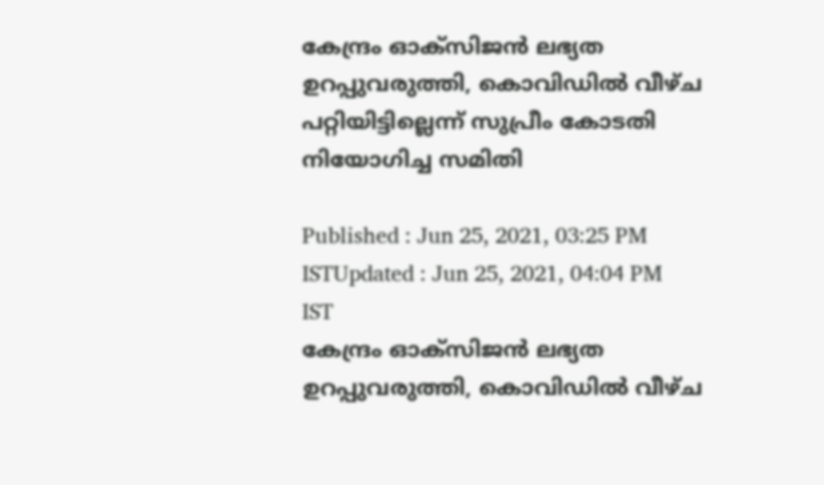കേന്ദ്രം ഓക്സിജൻ ലഭ്യത ഉറപ്പുവരുത്തി, കൊവിഡിൽ വീഴ്ച പറ്റിയിട്ടില്ലെന്ന് സുപ്രീം കോടതി നിയോഗിച്ച സമിതി

Published : Jun 25, 2021, 03:25 PM ISTUpdated : Jun 25, 2021, 04:04 PM IST
കേന്ദ്രം ഓക്സിജൻ ലഭ്യത ഉറപ്പുവരുത്തി, കൊവിഡിൽ വീഴ്ച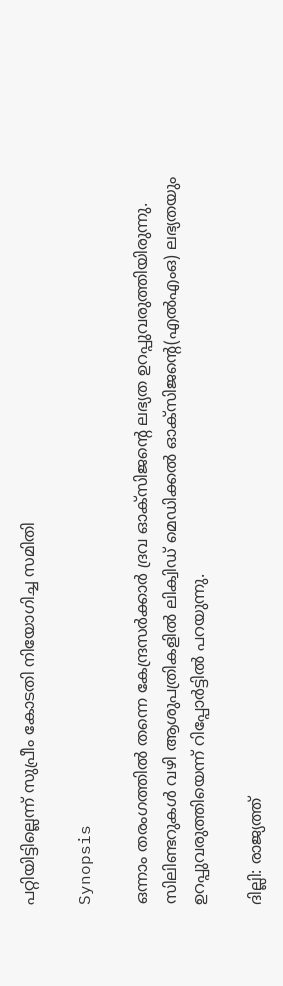പറ്റിയിട്ടില്ലെന്ന് സുപ്രീം കോടതി നിയോഗിച്ച സമിതി

Synopsis

ഒന്നാം തരംഗത്തിൽ തന്നെ കേന്ദ്രസർക്കാർ ദ്രവ ഓക്സിജന്റെ ലഭ്യത ഉറപ്പുവരുത്തിയിരുന്നു. സിലിണ്ടറുകൾ വഴി ആശുപത്രികളിൽ ലിക്വിഡ് മെഡിക്കൽ ഓക്സിജന്റെ(എൽഎംഒ) ലഭ്യതയും ഉറപ്പുവരുത്തിയെന്ന് റിപ്പോർട്ടിൽ പറയുന്നു.

ദില്ലി: രാജ്യത്ത്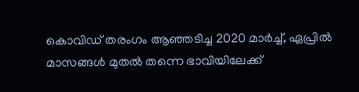കൊവിഡ് തരംഗം ആഞ്ഞടിച്ച 2020 മാർച്ച്, ഏപ്രിൽ മാസങ്ങൾ മുതൽ തന്നെ ഭാവിയിലേക്ക്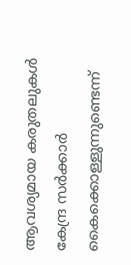ആവശ്യമായ കരുതലുകൾ കേന്ദ്ര സർക്കാർ കൈക്കൊള്ളുന്നുണ്ടെന്ന്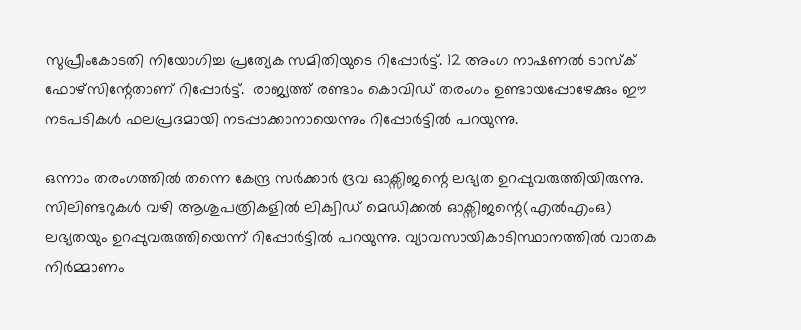സുപ്രീംകോടതി നിയോഗിച്ച പ്രത്യേക സമിതിയുടെ റിപ്പോർട്ട്. 12 അംഗ നാഷണൽ ടാസ്ക് ഫോഴ്സിന്റേതാണ് റിപ്പോർട്ട്.  രാജ്യത്ത് രണ്ടാം കൊവിഡ് തരംഗം ഉണ്ടായപ്പോഴേക്കും ഈ നടപടികൾ ഫലപ്രദമായി നടപ്പാക്കാനായെന്നും റിപ്പോർട്ടിൽ പറയുന്നു.

ഒന്നാം തരംഗത്തിൽ തന്നെ കേന്ദ്ര സർക്കാർ ദ്രവ ഓക്സിജന്റെ ലഭ്യത ഉറപ്പുവരുത്തിയിരുന്നു. സിലിണ്ടറുകൾ വഴി ആശുപത്രികളിൽ ലിക്വിഡ് മെഡിക്കൽ ഓക്സിജന്റെ(എൽഎംഒ) ലഭ്യതയും ഉറപ്പുവരുത്തിയെന്ന് റിപ്പോർട്ടിൽ പറയുന്നു. വ്യാവസായികാടിസ്ഥാനത്തിൽ വാതക നിർമ്മാണം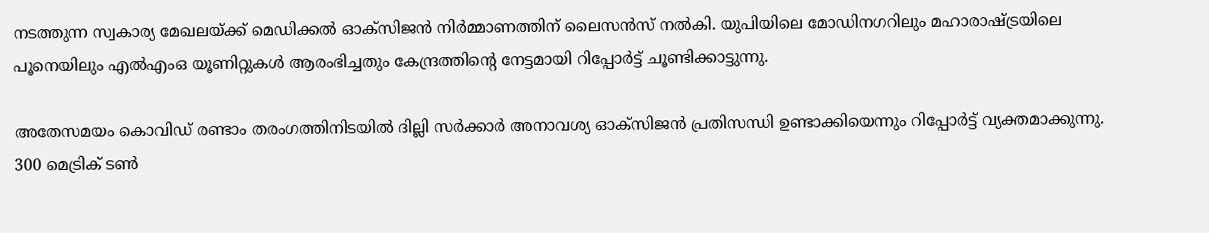നടത്തുന്ന സ്വകാര്യ മേഖലയ്ക്ക് മെഡിക്കൽ ഓക്സിജൻ നിർമ്മാണത്തിന് ലൈസൻസ് നൽകി. യുപിയിലെ മോഡിനഗറിലും മഹാരാഷ്ട്രയിലെ പൂനെയിലും എൽഎംഒ യൂണിറ്റുകൾ ആരംഭിച്ചതും കേന്ദ്രത്തിന്റെ നേട്ടമായി റിപ്പോർട്ട് ചൂണ്ടിക്കാട്ടുന്നു.

അതേസമയം കൊവിഡ് രണ്ടാം തരംഗത്തിനിടയിൽ ദില്ലി സർക്കാർ അനാവശ്യ ഓക്സിജൻ പ്രതിസന്ധി ഉണ്ടാക്കിയെന്നും റിപ്പോർട്ട് വ്യക്തമാക്കുന്നു. 300 മെട്രിക് ടൺ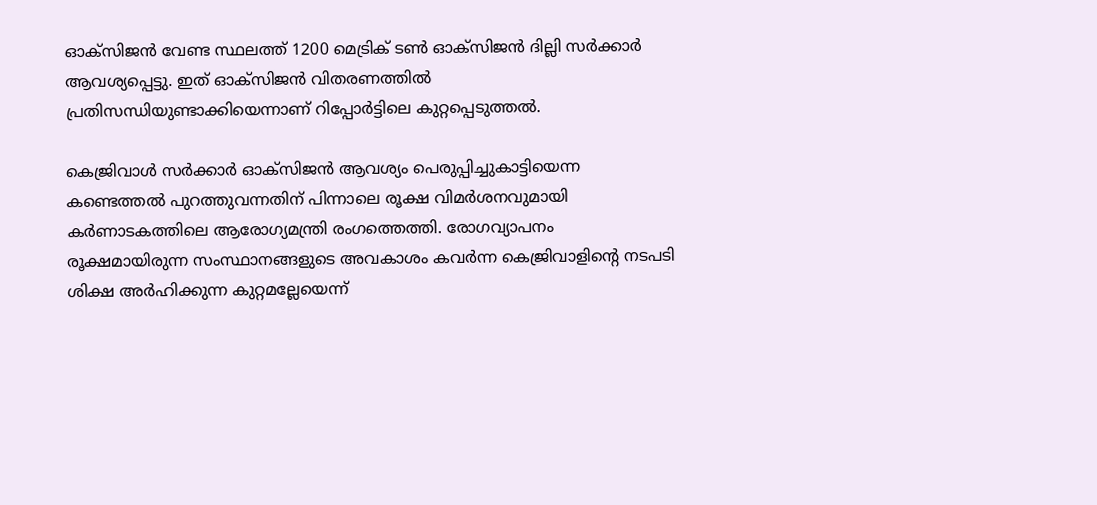ഓക്സിജൻ വേണ്ട സ്ഥലത്ത് 1200 മെട്രിക് ടൺ ഓക്സിജൻ ദില്ലി സർക്കാർ ആവശ്യപ്പെട്ടു. ഇത് ഓക്സിജൻ വിതരണത്തിൽ പ്രതിസന്ധിയുണ്ടാക്കിയെന്നാണ് റിപ്പോർട്ടിലെ കുറ്റപ്പെടുത്തൽ.

കെജ്രിവാൾ സർക്കാർ ഓക്സിജൻ ആവശ്യം പെരുപ്പിച്ചുകാട്ടിയെന്ന കണ്ടെത്തൽ പുറത്തുവന്നതിന് പിന്നാലെ രൂക്ഷ വിമർശനവുമായി കർണാടകത്തിലെ ആരോഗ്യമന്ത്രി രംഗത്തെത്തി. രോഗവ്യാപനം രൂക്ഷമായിരുന്ന സംസ്ഥാനങ്ങളുടെ അവകാശം കവർന്ന കെജ്രിവാളിന്റെ നടപടി ശിക്ഷ അർഹിക്കുന്ന കുറ്റമല്ലേയെന്ന്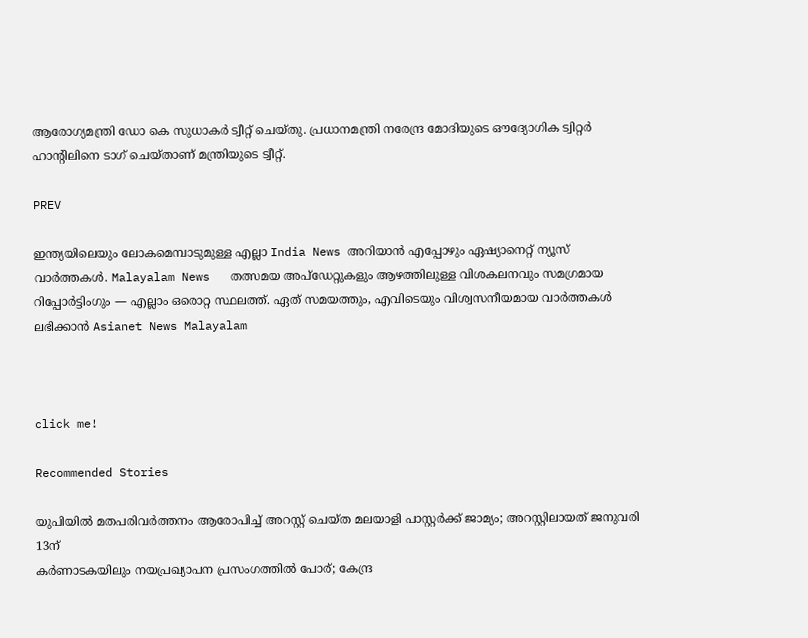ആരോഗ്യമന്ത്രി ഡോ കെ സുധാകർ ട്വീറ്റ് ചെയ്തു. പ്രധാനമന്ത്രി നരേന്ദ്ര മോദിയുടെ ഔദ്യോഗിക ട്വിറ്റർ ഹാന്റിലിനെ ടാഗ് ചെയ്താണ് മന്ത്രിയുടെ ട്വീറ്റ്.

PREV

ഇന്ത്യയിലെയും ലോകമെമ്പാടുമുള്ള എല്ലാ India News അറിയാൻ എപ്പോഴും ഏഷ്യാനെറ്റ് ന്യൂസ് വാർത്തകൾ. Malayalam News   തത്സമയ അപ്‌ഡേറ്റുകളും ആഴത്തിലുള്ള വിശകലനവും സമഗ്രമായ റിപ്പോർട്ടിംഗും — എല്ലാം ഒരൊറ്റ സ്ഥലത്ത്. ഏത് സമയത്തും, എവിടെയും വിശ്വസനീയമായ വാർത്തകൾ ലഭിക്കാൻ Asianet News Malayalam



click me!

Recommended Stories

യുപിയിൽ മതപരിവർത്തനം ആരോപിച്ച് അറസ്റ്റ് ചെയ്ത മലയാളി പാസ്റ്റർക്ക് ജാമ്യം‌; അറസ്റ്റിലായത് ജനുവരി 13ന്
കർണാടകയിലും നയപ്രഖ്യാപന പ്രസംഗത്തിൽ പോര്; കേന്ദ്ര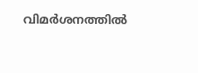വിമർശനത്തിൽ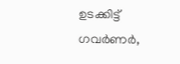ഉടക്കിട്ട് ഗവർണർ,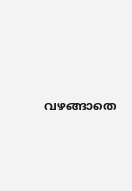വഴങ്ങാതെ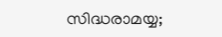സിദ്ധരാമയ്യ;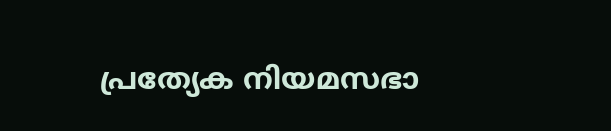പ്രത്യേക നിയമസഭാ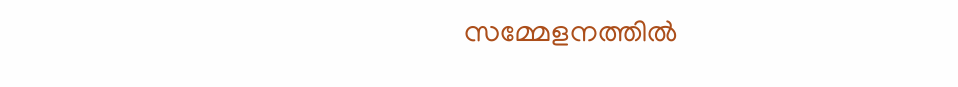സമ്മേളനത്തിൽ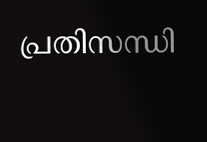പ്രതിസന്ധി